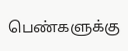பெண்களுக்கு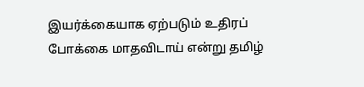இயர்க்கையாக ஏற்படும் உதிரப் போக்கை மாதவிடாய் என்று தமிழ்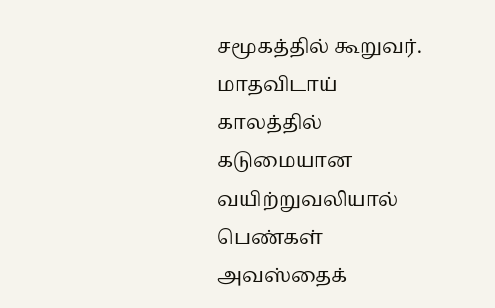சமூகத்தில் கூறுவர். மாதவிடாய் காலத்தில் கடுமையான வயிற்றுவலியால் பெண்கள் அவஸ்தைக்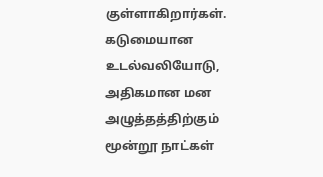குள்ளாகிறார்கள். கடுமையான உடல்வலியோடு, அதிகமான மன அழுத்தத்திற்கும் மூன்றூ நாட்கள்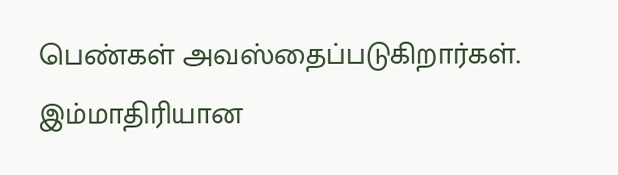பெண்கள் அவஸ்தைப்படுகிறார்கள். இம்மாதிரியான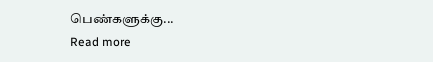பெண்களுக்கு...
Read more